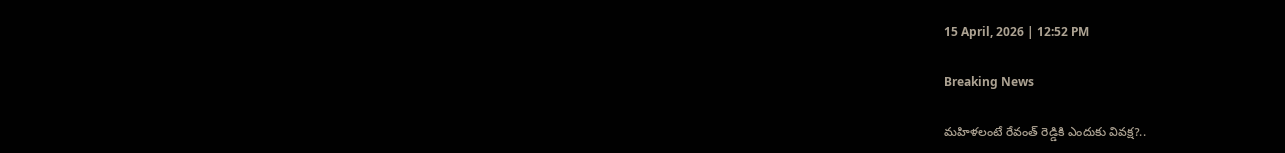15 April, 2026 | 12:52 PM

Breaking News

మహిళలంటే రేవంత్ రెడ్డికి ఎందుకు వివక్ష?..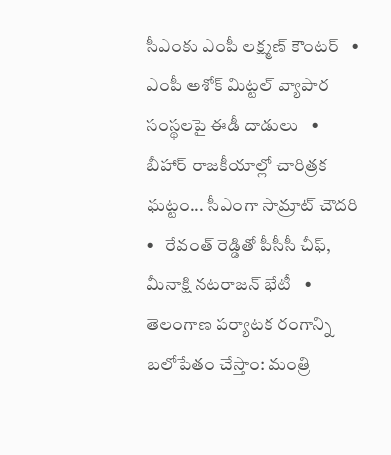సీఎంకు ఎంపీ లక్ష్మణ్ కౌంటర్   •   ఎంపీ అశోక్ మిట్టల్‌ వ్యాపార సంస్థలపై ఈడీ దాడులు   •   బీహార్ రాజకీయాల్లో చారిత్రక ఘట్టం... సీఎంగా సామ్రాట్‌ చౌదరి   •   రేవంత్‌ రెడ్డితో పీసీసీ చీఫ్, మీనాక్షి నటరాజన్ భేటీ   •   తెలంగాణ పర్యాటక రంగాన్ని బలోపేతం చేస్తాం: మంత్రి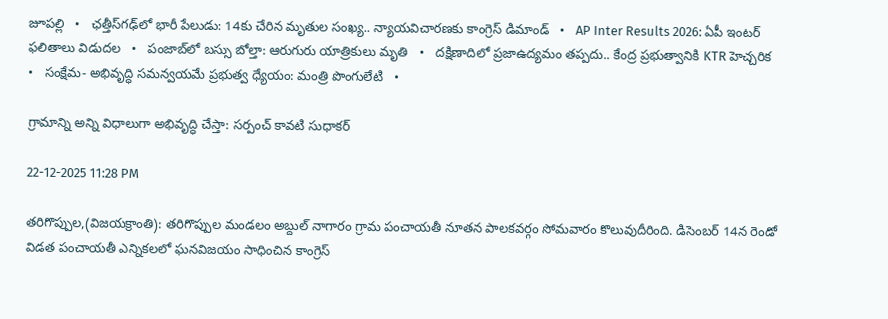జూపల్లి   •   ఛత్తీస్‌గఢ్‌లో భారీ పేలుడు: 14కు చేరిన మృతుల సంఖ్య.. న్యాయవిచారణకు కాంగ్రెస్ డిమాండ్   •   AP Inter Results 2026: ఏపీ ఇంటర్ ఫలితాలు విడుదల   •   పంజాబ్‌లో బస్సు బోల్తా: ఆరుగురు యాత్రికులు మృతి   •   దక్షిణాదిలో ప్రజాఉద్యమం తప్పదు.. కేంద్ర ప్రభుత్వానికి KTR హెచ్చరిక   •   సంక్షేమ- అభివృద్ధి సమన్వయమే ప్రభుత్వ ధ్యేయం: మంత్రి పొంగులేటి   •

గ్రామాన్ని అన్ని విధాలుగా అభివృద్ధి చేస్తా: సర్పంచ్ కావటి సుధాకర్

22-12-2025 11:28 PM

తరిగొప్పుల,(విజయక్రాంతి): తరిగొప్పుల మండలం అబ్దుల్ నాగారం గ్రామ పంచాయతీ నూతన పాలకవర్గం సోమవారం కొలువుదీరింది. డిసెంబర్ 14న రెండో విడత పంచాయతీ ఎన్నికలలో ఘనవిజయం సాధించిన కాంగ్రెస్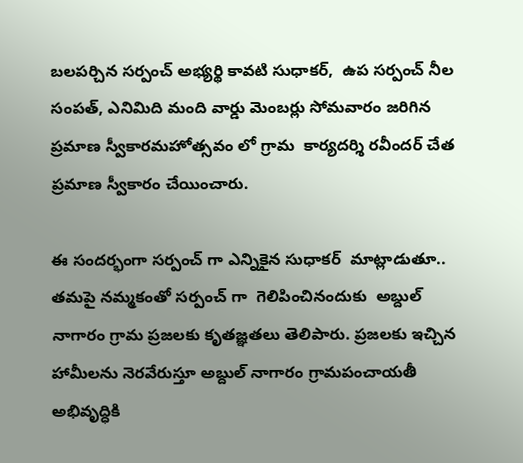బలపర్చిన సర్పంచ్ అభ్యర్థి కావటి సుధాకర్,  ఉప సర్పంచ్ నీల సంపత్, ఎనిమిది మంది వార్డు మెంబర్లు సోమవారం జరిగిన ప్రమాణ స్వీకారమహోత్సవం లో గ్రామ  కార్యదర్శి రవీందర్ చేత ప్రమాణ స్వీకారం చేయించారు.

ఈ సందర్భంగా సర్పంచ్ గా ఎన్నికైన సుధాకర్  మాట్లాడుతూ.. తమపై నమ్మకంతో సర్పంచ్ గా  గెలిపించినందుకు  అబ్దుల్ నాగారం గ్రామ ప్రజలకు కృతజ్ఞతలు తెలిపారు. ప్రజలకు ఇచ్చిన హామీలను నెరవేరుస్తూ అబ్దుల్ నాగారం గ్రామపంచాయతీ అభివృద్ధికి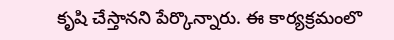కృషి చేస్తానని పేర్కొన్నారు. ఈ కార్యక్రమంలొ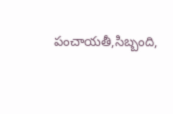పంచాయతీ,సిబ్బంది,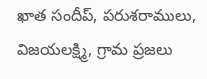ఖాత సందీప్, పరుశరాములు, విజయలక్ష్మి, గ్రామ ప్రజలు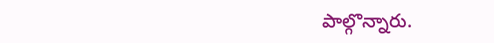పాల్గొన్నారు.